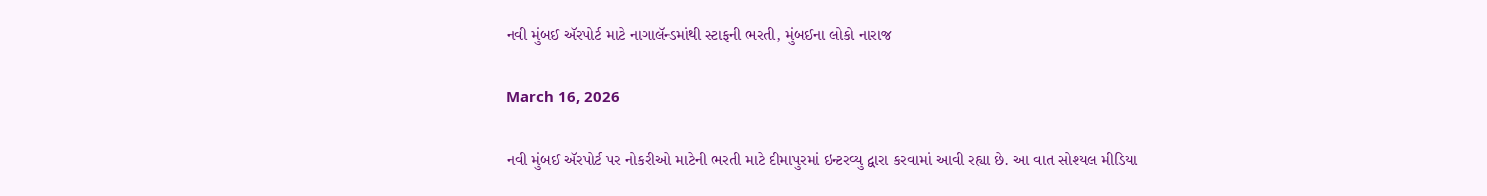નવી મુંબઈ ઍરપોર્ટ માટે નાગાલૅન્ડમાંથી સ્ટાફની ભરતી, મુંબઈના લોકો નારાજ

March 16, 2026

નવી મુંબઈ ઍરપોર્ટ પર નોકરીઓ માટેની ભરતી માટે દીમાપુરમાં ઇન્ટરવ્યુ દ્વારા કરવામાં આવી રહ્યા છે. આ વાત સોશ્યલ મીડિયા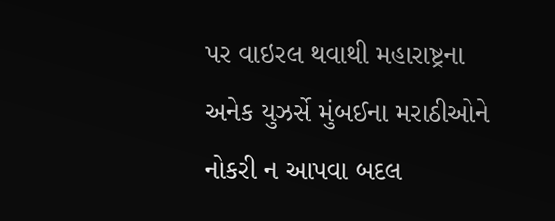પર વાઇરલ થવાથી મહારાષ્ટ્રના અનેક યુઝર્સે મુંબઈના મરાઠીઓને નોકરી ન આપવા બદલ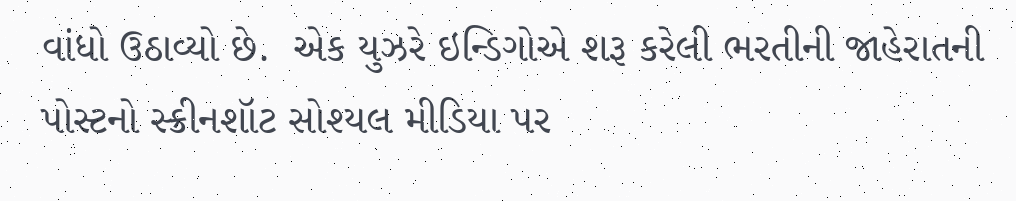વાંધો ઉઠાવ્યો છે.  એક યુઝરે ઇન્ડિગોએ શરૂ કરેલી ભરતીની જાહેરાતની પોસ્ટનો સ્ક્રીનશૉટ સોશ્યલ મીડિયા પર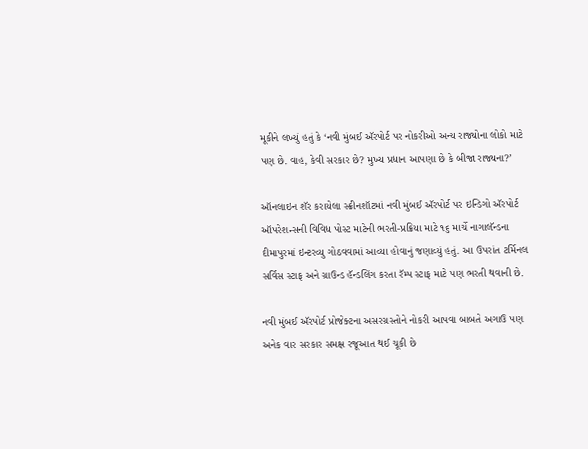મૂકીને લખ્યું હતું કે ‘નવી મુંબઈ ઍરપોર્ટ પર નોકરીઓ અન્ય રાજ્યોના લોકો માટે પણ છે. વાહ, કેવી સરકાર છે? મુખ્ય પ્રધાન આપણા છે કે બીજા રાજ્યના?’

ઑનલાઇન શૅર કરાયેલા સ્ક્રીનશૉટમાં નવી મુંબઈ ઍરપોર્ટ પર ઇન્ડિગો ઍરપોર્ટ ઑપરેશન્સની વિવિધ પોસ્ટ માટેની ભરતી-પ્રક્રિયા માટે ૧૬ માર્ચે નાગાલૅન્ડના દીમાપુરમાં ઇન્ટરવ્યુ ગોઠવવામાં આવ્યા હોવાનું જણાવ્યું હતું. આ ઉપરાંત ટર્મિનલ સર્વિસ સ્ટાફ અને ગ્રાઉન્ડ હૅન્ડલિંગ કરતા રૅમ્પ સ્ટાફ માટે પણ ભરતી થવાની છે.

નવી મુંબઈ ઍરપોર્ટ પ્રોજેક્ટના અસરગ્રસ્તોને નોકરી આપવા બાબતે અગાઉ પણ અનેક વાર સરકાર સમક્ષ રજૂઆત થઈ ચૂકી છે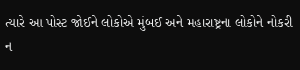ત્યારે આ પોસ્ટ જોઈને લોકોએ મુંબઈ અને મહારાષ્ટ્રના લોકોને નોકરી ન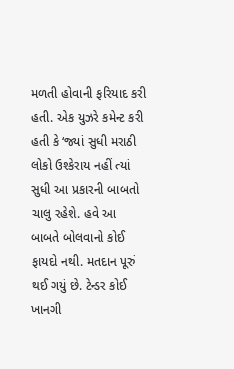મળતી હોવાની ફરિયાદ કરી હતી. એક યુઝરે કમેન્ટ કરી હતી કે ‘જ્યાં સુધી મરાઠી લોકો ઉશ્કેરાય નહીં ત્યાં સુધી આ પ્રકારની બાબતો ચાલુ રહેશે. હવે આ બાબતે બોલવાનો કોઈ ફાયદો નથી. મતદાન પૂરું થઈ ગયું છે. ટેન્ડર કોઈ ખાનગી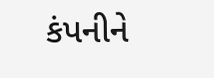કંપનીને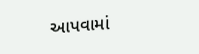આપવામાં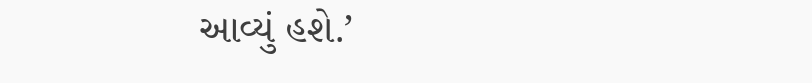આવ્યું હશે.’